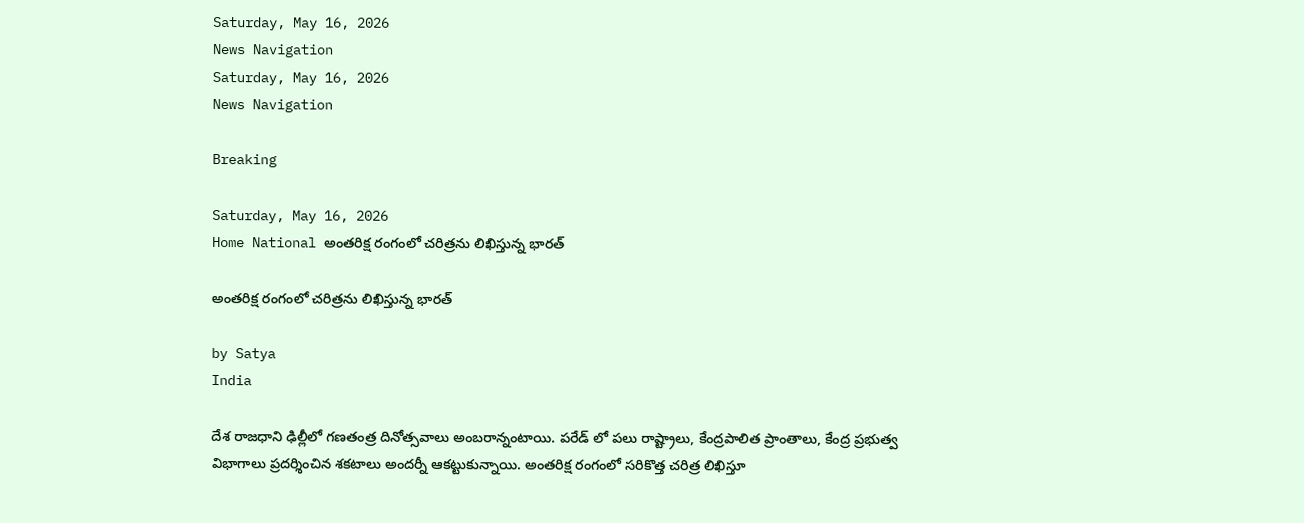Saturday, May 16, 2026
News Navigation
Saturday, May 16, 2026
News Navigation

Breaking

Saturday, May 16, 2026
Home National అంతరిక్ష రంగంలో చరిత్రను లిఖిస్తున్న భారత్‌

అంతరిక్ష రంగంలో చరిత్రను లిఖిస్తున్న భారత్‌

by Satya
India

దేశ రాజధాని ఢిల్లీలో గణతంత్ర దినోత్సవాలు అంబరాన్నంటాయి. పరేడ్‌ లో పలు రాష్ట్రాలు, కేంద్రపాలిత ప్రాంతాలు, కేంద్ర ప్రభుత్వ విభాగాలు ప్రదర్శించిన శకటాలు అందర్నీ ఆకట్టుకున్నాయి. అంతరిక్ష రంగంలో సరికొత్త చరిత్ర లిఖిస్తూ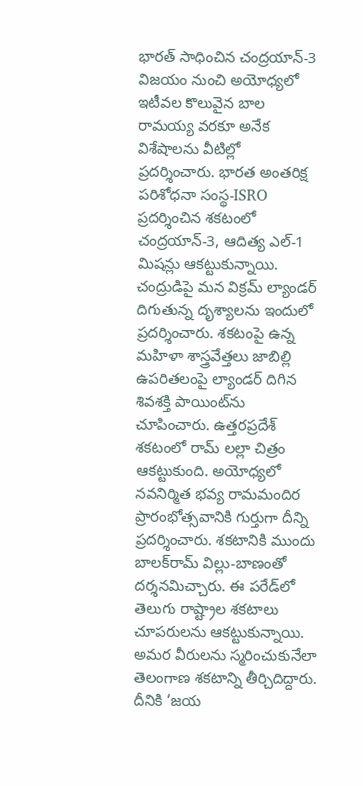భారత్‌ సాధించిన చంద్రయాన్‌-3 విజయం నుంచి అయోధ్యలో ఇటీవల కొలువైన బాల రామయ్య వరకూ అనేక విశేషాలను వీటిల్లో ప్రదర్శించారు. భారత అంతరిక్ష పరిశోధనా సంస్థ-ISRO ప్రదర్శించిన శకటంలో చంద్రయాన్‌-3, ఆదిత్య ఎల్‌-1 మిషన్లు ఆకట్టుకున్నాయి. చంద్రుడిపై మన విక్రమ్‌ ల్యాండర్ దిగుతున్న దృశ్యాలను ఇందులో ప్రదర్శించారు. శకటంపై ఉన్న మహిళా శాస్త్రవేత్తలు జాబిల్లి ఉపరితలంపై ల్యాండర్‌ దిగిన శివశక్తి పాయింట్‌ను చూపించారు. ఉత్తరప్రదేశ్‌ శకటంలో రామ్‌ లల్లా చిత్రం ఆకట్టుకుంది. అయోధ్యలో నవనిర్మిత భవ్య రామమందిర ప్రారంభోత్సవానికి గుర్తుగా దీన్ని ప్రదర్శించారు. శకటానికి ముందు బాలక్‌రామ్‌ విల్లు-బాణంతో దర్శనమిచ్చారు. ఈ పరేడ్‌లో తెలుగు రాష్ట్రాల శకటాలు చూపరులను ఆకట్టుకున్నాయి. అమర వీరులను స్మరించుకునేలా తెలంగాణ శకటాన్ని తీర్చిదిద్దారు. దీనికి ‘జయ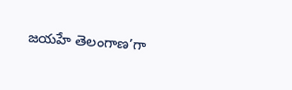జయహే తెలంగాణ’గా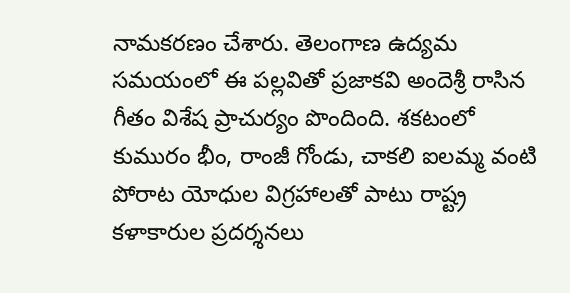నామకరణం చేశారు. తెలంగాణ ఉద్యమ సమయంలో ఈ పల్లవితో ప్రజాకవి అందెశ్రీ రాసిన గీతం విశేష ప్రాచుర్యం పొందింది. శకటంలో కుమురం భీం, రాంజీ గోండు, చాకలి ఐలమ్మ వంటి పోరాట యోధుల విగ్రహాలతో పాటు రాష్ట్ర కళాకారుల ప్రదర్శనలు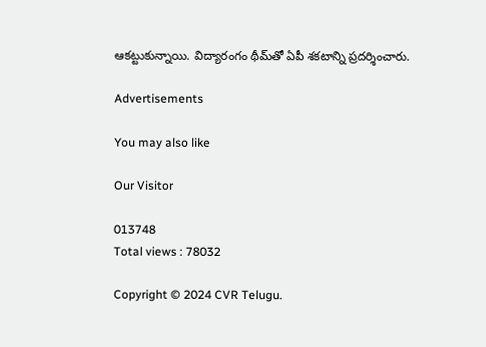ఆకట్టుకున్నాయి. విద్యారంగం థీమ్‌తో ఏపీ శకటాన్ని ప్రదర్శించారు.

Advertisements

You may also like

Our Visitor

013748
Total views : 78032

Copyright © 2024 CVR Telugu.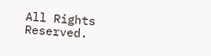All Rights Reserved.